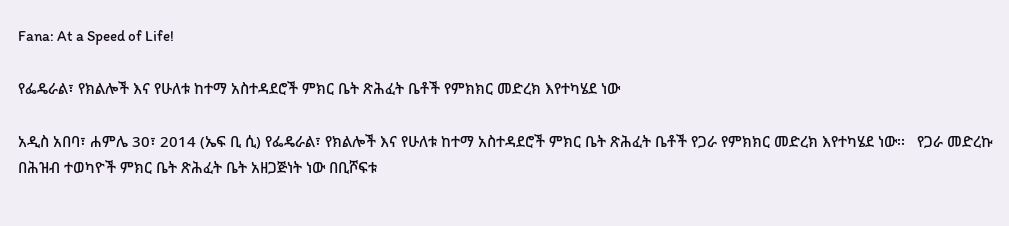Fana: At a Speed of Life!

የፌዴራል፣ የክልሎች እና የሁለቱ ከተማ አስተዳደሮች ምክር ቤት ጽሕፈት ቤቶች የምክክር መድረክ እየተካሄደ ነው

አዲስ አበባ፣ ሐምሌ 30፣ 2014 (ኤፍ ቢ ሲ) የፌዴራል፣ የክልሎች እና የሁለቱ ከተማ አስተዳደሮች ምክር ቤት ጽሕፈት ቤቶች የጋራ የምክክር መድረክ እየተካሄደ ነው፡፡   የጋራ መድረኩ በሕዝብ ተወካዮች ምክር ቤት ጽሕፈት ቤት አዘጋጅነት ነው በቢሾፍቱ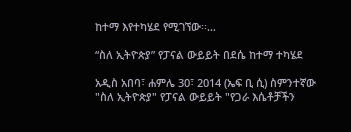ከተማ እየተካሄደ የሚገኘው፡፡…

“ስለ ኢትዮጵያ” የፓናል ውይይት በደሴ ከተማ ተካሄደ

አዲስ አበባ፣ ሐምሌ 30፣ 2014 (ኤፍ ቢ ሲ) ስምንተኛው "ስለ ኢትዮጵያ" የፓናል ውይይት "የጋራ እሴቶቻችን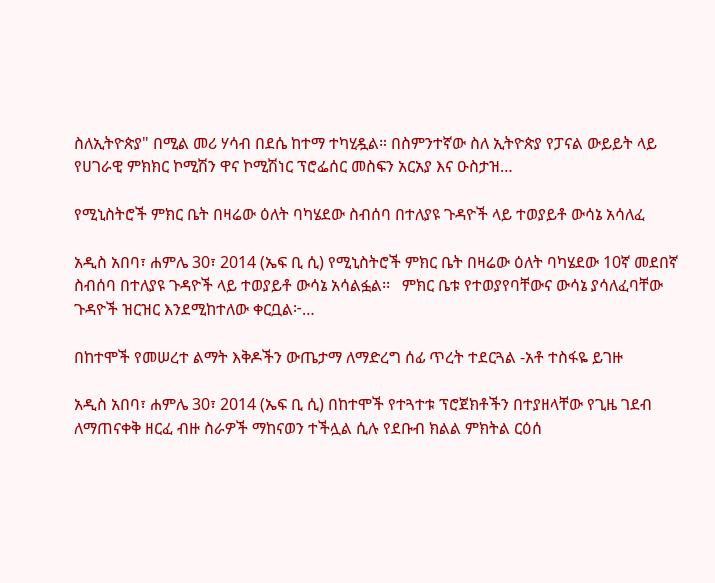ስለኢትዮጵያ" በሚል መሪ ሃሳብ በደሴ ከተማ ተካሂዷል። በስምንተኛው ስለ ኢትዮጵያ የፓናል ውይይት ላይ የሀገራዊ ምክክር ኮሚሽን ዋና ኮሚሽነር ፕሮፌሰር መስፍን አርአያ እና ዑስታዝ…

የሚኒስትሮች ምክር ቤት በዛሬው ዕለት ባካሄደው ስብሰባ በተለያዩ ጉዳዮች ላይ ተወያይቶ ውሳኔ አሳለፈ

አዲስ አበባ፣ ሐምሌ 30፣ 2014 (ኤፍ ቢ ሲ) የሚኒስትሮች ምክር ቤት በዛሬው ዕለት ባካሄደው 10ኛ መደበኛ ስብሰባ በተለያዩ ጉዳዮች ላይ ተወያይቶ ውሳኔ አሳልፏል፡፡   ምክር ቤቱ የተወያየባቸውና ውሳኔ ያሳለፈባቸው ጉዳዮች ዝርዝር እንደሚከተለው ቀርቧል፦…

በከተሞች የመሠረተ ልማት እቅዶችን ውጤታማ ለማድረግ ሰፊ ጥረት ተደርጓል -አቶ ተስፋዬ ይገዙ

አዲስ አበባ፣ ሐምሌ 30፣ 2014 (ኤፍ ቢ ሲ) በከተሞች የተጓተቱ ፕሮጀክቶችን በተያዘላቸው የጊዜ ገደብ ለማጠናቀቅ ዘርፈ ብዙ ስራዎች ማከናወን ተችሏል ሲሉ የደቡብ ክልል ምክትል ርዕሰ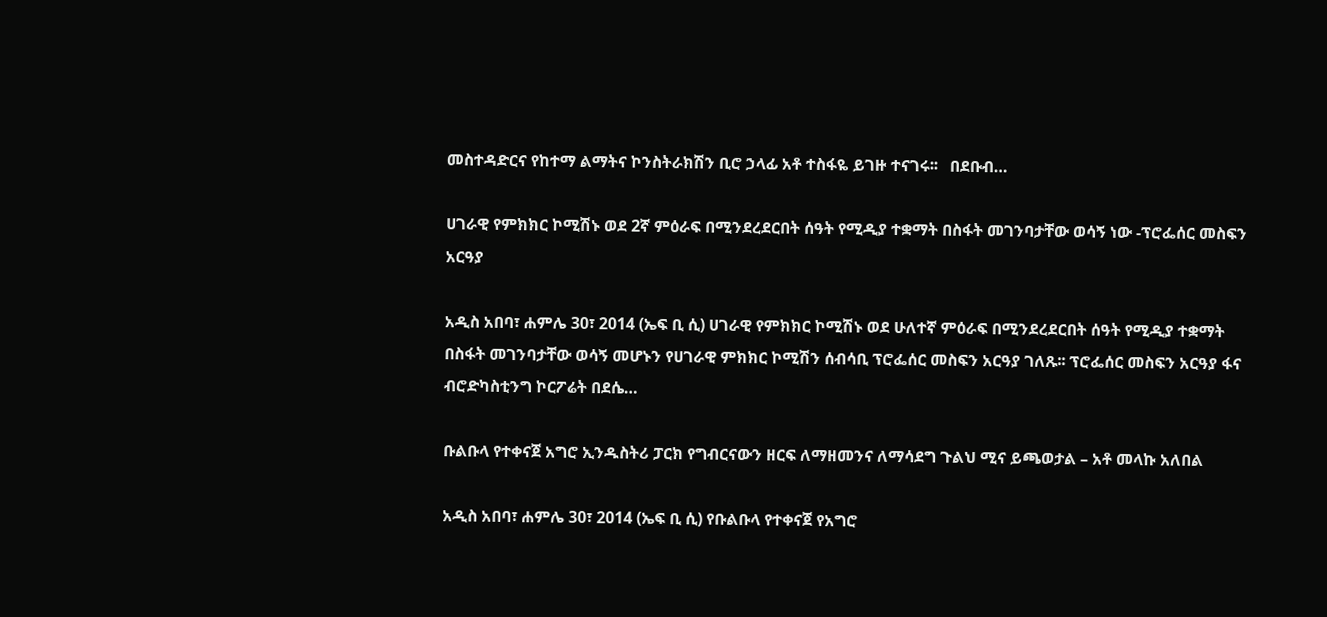መስተዳድርና የከተማ ልማትና ኮንስትራክሽን ቢሮ ኃላፊ አቶ ተስፋዬ ይገዙ ተናገሩ፡፡   በደቡብ…

ሀገራዊ የምክክር ኮሚሽኑ ወደ 2ኛ ምዕራፍ በሚንደረደርበት ሰዓት የሚዲያ ተቋማት በስፋት መገንባታቸው ወሳኝ ነው -ፕሮፌሰር መስፍን አርዓያ

አዲስ አበባ፣ ሐምሌ 30፣ 2014 (ኤፍ ቢ ሲ) ሀገራዊ የምክክር ኮሚሽኑ ወደ ሁለተኛ ምዕራፍ በሚንደረደርበት ሰዓት የሚዲያ ተቋማት በስፋት መገንባታቸው ወሳኝ መሆኑን የሀገራዊ ምክክር ኮሚሽን ሰብሳቢ ፕሮፌሰር መስፍን አርዓያ ገለጹ፡፡ ፕሮፌሰር መስፍን አርዓያ ፋና ብሮድካስቲንግ ኮርፖሬት በደሴ…

ቡልቡላ የተቀናጀ አግሮ ኢንዱስትሪ ፓርክ የግብርናውን ዘርፍ ለማዘመንና ለማሳደግ ጉልህ ሚና ይጫወታል – አቶ መላኩ አለበል

አዲስ አበባ፣ ሐምሌ 30፣ 2014 (ኤፍ ቢ ሲ) የቡልቡላ የተቀናጀ የአግሮ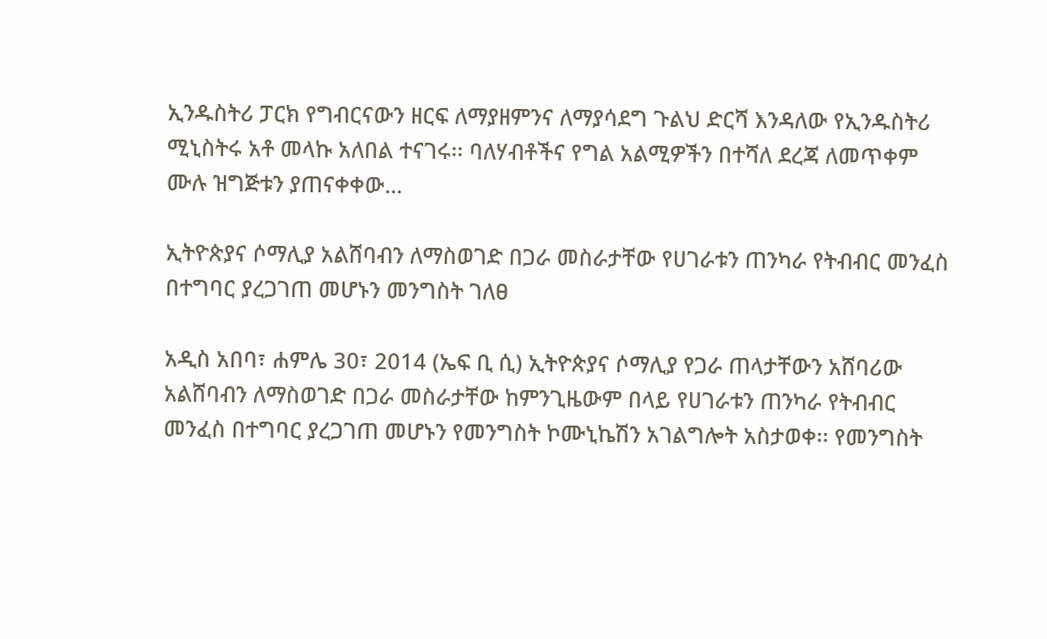ኢንዱስትሪ ፓርክ የግብርናውን ዘርፍ ለማያዘምንና ለማያሳደግ ጉልህ ድርሻ እንዳለው የኢንዱስትሪ ሚኒስትሩ አቶ መላኩ አለበል ተናገሩ፡፡ ባለሃብቶችና የግል አልሚዎችን በተሻለ ደረጃ ለመጥቀም ሙሉ ዝግጅቱን ያጠናቀቀው…

ኢትዮጵያና ሶማሊያ አልሸባብን ለማስወገድ በጋራ መስራታቸው የሀገራቱን ጠንካራ የትብብር መንፈስ በተግባር ያረጋገጠ መሆኑን መንግስት ገለፀ

አዲስ አበባ፣ ሐምሌ 30፣ 2014 (ኤፍ ቢ ሲ) ኢትዮጵያና ሶማሊያ የጋራ ጠላታቸውን አሸባሪው አልሸባብን ለማስወገድ በጋራ መስራታቸው ከምንጊዜውም በላይ የሀገራቱን ጠንካራ የትብብር መንፈስ በተግባር ያረጋገጠ መሆኑን የመንግስት ኮሙኒኬሽን አገልግሎት አስታወቀ፡፡ የመንግስት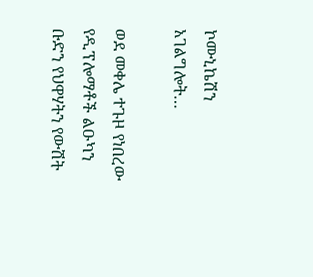ኮሙኒኬሽን አገልግሎት…

ወደ መቀሌ ተጉዞ የነበረው የዲፕሎማቶች ልዑካን ቡድን የህዋሃትን የውሽት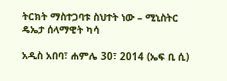ትርክት ማስተጋባቱ ስህተት ነው – ሚኒስትር ዴኤታ ሰላማዊት ካሳ

አዲስ አበባ፣ ሐምሌ 30፣ 2014 (ኤፍ ቢ ሲ)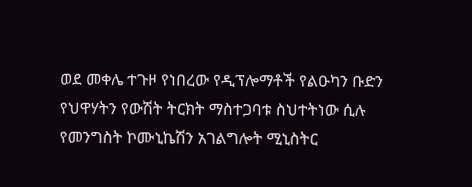ወደ መቀሌ ተጉዞ የነበረው የዲፕሎማቶች የልዑካን ቡድን የህዋሃትን የውሽት ትርክት ማስተጋባቱ ስህተትነው ሲሉ የመንግስት ኮሙኒኬሽን አገልግሎት ሚኒስትር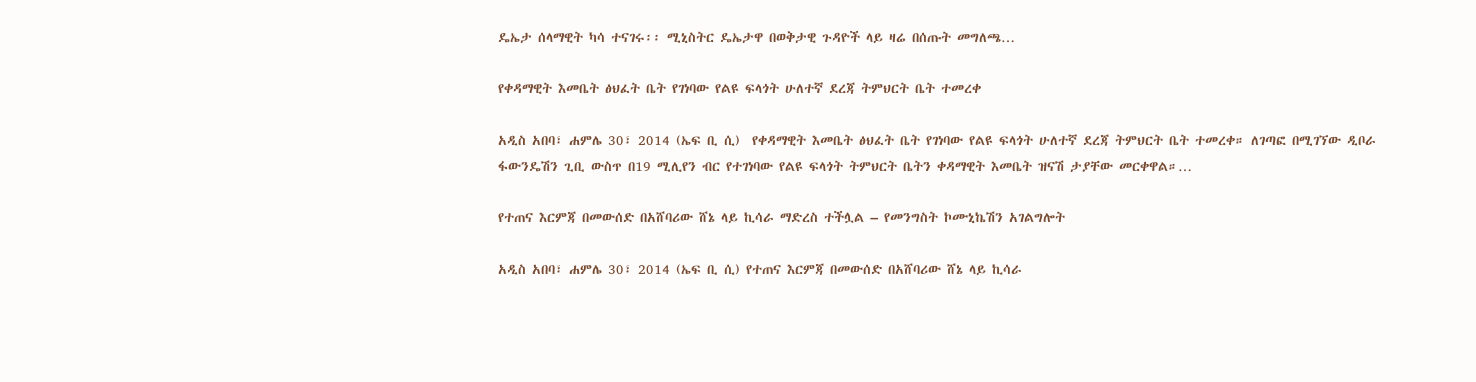ዴኤታ ሰላማዊት ካሳ ተናገሩ፡፡ ሚኒስትር ዴኤታዋ በወቅታዊ ጉዳዮች ላይ ዛሬ በሰጡት መግለጫ…

የቀዳማዊት እመቤት ፅህፈት ቤት የገነባው የልዩ ፍላጎት ሁለተኛ ደረጃ ትምህርት ቤት ተመረቀ

አዲስ አበባ፣ ሐምሌ 30፣ 2014 (ኤፍ ቢ ሲ)  የቀዳማዊት እመቤት ፅህፈት ቤት የገነባው የልዩ ፍላጎት ሁለተኛ ደረጃ ትምህርት ቤት ተመረቀ። ለገጣፎ በሚገኘው ዲቦራ ፋውንዴሽን ጊቢ ውስጥ በ19 ሚሊየን ብር የተገነባው የልዩ ፍላጎት ትምህርት ቤትን ቀዳማዊት እመቤት ዝናሽ ታያቸው መርቀዋል።…

የተጠና እርምጃ በመውሰድ በአሸባሪው ሸኔ ላይ ኪሳራ ማድረስ ተችሏል – የመንግስት ኮሙኒኬሽን አገልግሎት

አዲስ አበባ፣ ሐምሌ 30፣ 2014 (ኤፍ ቢ ሲ) የተጠና እርምጃ በመውሰድ በአሸባሪው ሸኔ ላይ ኪሳራ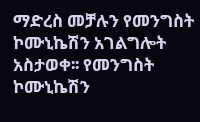ማድረስ መቻሉን የመንግስት ኮሙኒኬሽን አገልግሎት አስታወቀ፡፡ የመንግስት ኮሙኒኬሽን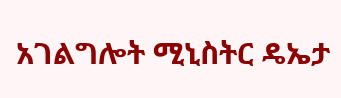አገልግሎት ሚኒስትር ዴኤታ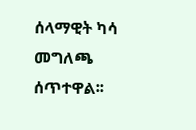ሰላማዊት ካሳ መግለጫ ሰጥተዋል፡፡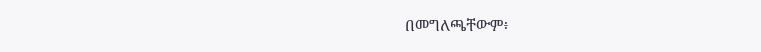በመግለጫቸውም፥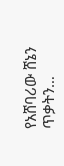የአሸባሪው ሸኔን ጥቃትን…